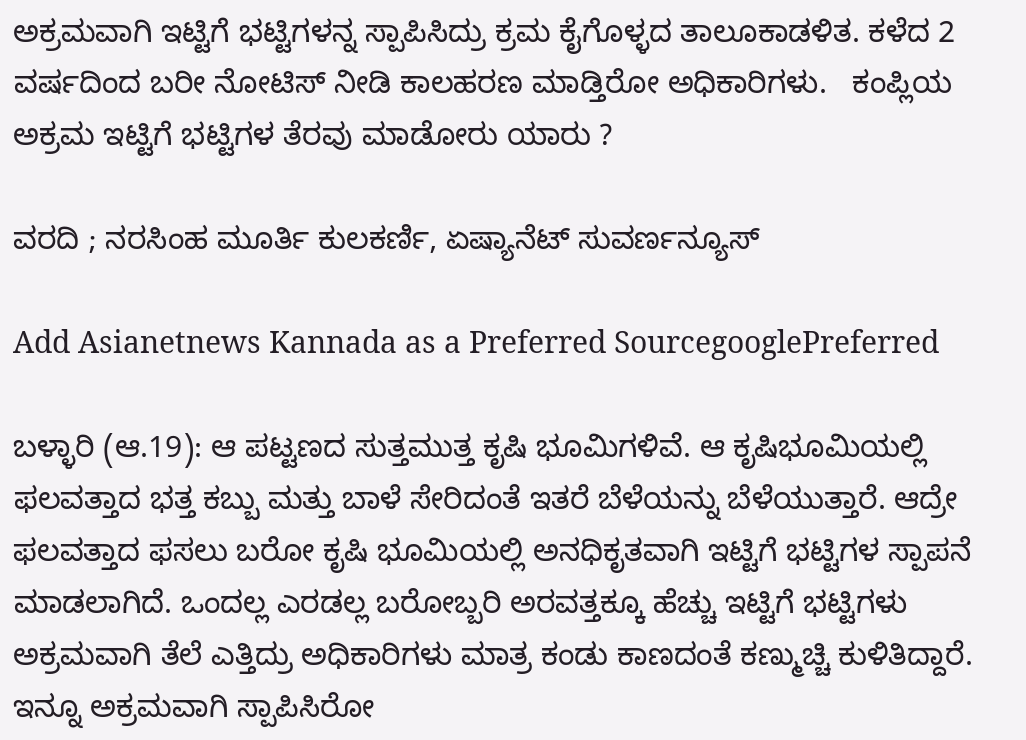ಅಕ್ರಮವಾಗಿ ಇಟ್ಟಿಗೆ ಭಟ್ಟಿಗಳನ್ನ ಸ್ಪಾಪಿಸಿದ್ರು ಕ್ರಮ ಕೈಗೊಳ್ಳದ ತಾಲೂಕಾಡಳಿತ. ಕಳೆದ 2 ವರ್ಷದಿಂದ ಬರೀ ನೋಟಿಸ್ ನೀಡಿ ಕಾಲಹರಣ ಮಾಡ್ತಿರೋ ಅಧಿಕಾರಿಗಳು.   ಕಂಪ್ಲಿಯ ಅಕ್ರಮ ಇಟ್ಟಿಗೆ ಭಟ್ಟಿಗಳ ತೆರವು ಮಾಡೋರು ಯಾರು ?

ವರದಿ ; ನರಸಿಂಹ ಮೂರ್ತಿ ಕುಲಕರ್ಣಿ, ಏಷ್ಯಾನೆಟ್ ಸುವರ್ಣನ್ಯೂಸ್

Add Asianetnews Kannada as a Preferred SourcegooglePreferred

ಬಳ್ಳಾರಿ (ಆ.19): ಆ ಪಟ್ಟಣದ ಸುತ್ತಮುತ್ತ ಕೃಷಿ ಭೂಮಿಗಳಿವೆ. ಆ ಕೃಷಿಭೂಮಿಯಲ್ಲಿ ಫಲವತ್ತಾದ ಭತ್ತ ಕಬ್ಬು ಮತ್ತು ಬಾಳೆ ಸೇರಿದಂತೆ ಇತರೆ ಬೆಳೆಯನ್ನು ಬೆಳೆಯುತ್ತಾರೆ. ಆದ್ರೇ ಫಲವತ್ತಾದ ಫಸಲು ಬರೋ ಕೃಷಿ ಭೂಮಿಯಲ್ಲಿ ಅನಧಿಕೃತವಾಗಿ ಇಟ್ಟಿಗೆ ಭಟ್ಟಿಗಳ ಸ್ಪಾಪನೆ ಮಾಡಲಾಗಿದೆ. ಒಂದಲ್ಲ ಎರಡಲ್ಲ ಬರೋಬ್ಬರಿ ಅರವತ್ತಕ್ಕೂ ಹೆಚ್ಚು ಇಟ್ಟಿಗೆ ಭಟ್ಟಿಗಳು ಅಕ್ರಮವಾಗಿ ತೆಲೆ ಎತ್ತಿದ್ರು ಅಧಿಕಾರಿಗಳು ಮಾತ್ರ ಕಂಡು ಕಾಣದಂತೆ ಕಣ್ಮುಚ್ಚಿ ಕುಳಿತಿದ್ದಾರೆ. ಇನ್ನೂ ಅಕ್ರಮವಾಗಿ ಸ್ಪಾಪಿಸಿರೋ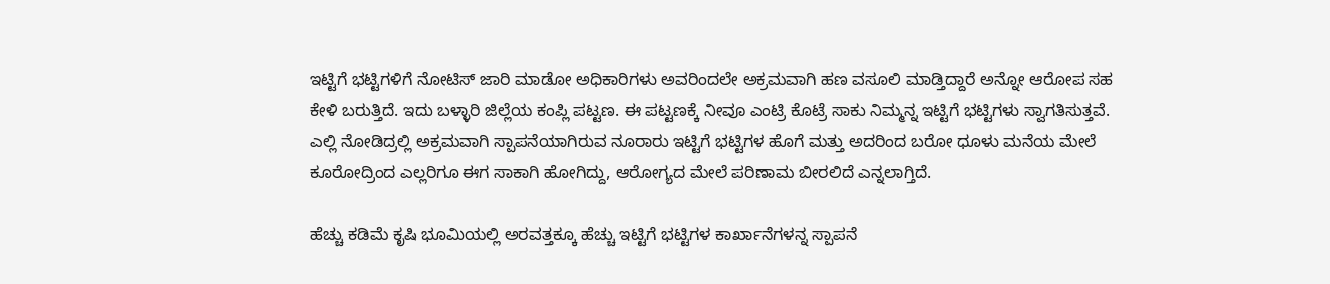ಇಟ್ಟಿಗೆ ಭಟ್ಟಿಗಳಿಗೆ ನೋಟಿಸ್ ಜಾರಿ ಮಾಡೋ ಅಧಿಕಾರಿಗಳು ಅವರಿಂದಲೇ ಅಕ್ರಮವಾಗಿ ಹಣ ವಸೂಲಿ ಮಾಡ್ತಿದ್ದಾರೆ ಅನ್ನೋ ಆರೋಪ ಸಹ ಕೇಳಿ ಬರುತ್ತಿದೆ. ಇದು ಬಳ್ಳಾರಿ ಜಿಲ್ಲೆಯ ಕಂಪ್ಲಿ ಪಟ್ಟಣ. ಈ ಪಟ್ಟಣಕ್ಕೆ ನೀವೂ ಎಂಟ್ರಿ ಕೊಟ್ರೆ ಸಾಕು ನಿಮ್ಮನ್ನ ಇಟ್ಟಿಗೆ ಭಟ್ಟಿಗಳು ಸ್ವಾಗತಿಸುತ್ತವೆ. ಎಲ್ಲಿ ನೋಡಿದ್ರಲ್ಲಿ ಅಕ್ರಮವಾಗಿ ಸ್ಪಾಪನೆಯಾಗಿರುವ ನೂರಾರು ಇಟ್ಟಿಗೆ ಭಟ್ಟಿಗಳ ಹೊಗೆ ಮತ್ತು ಅದರಿಂದ ಬರೋ ಧೂಳು ಮನೆಯ ಮೇಲೆ ಕೂರೋದ್ರಿಂದ ಎಲ್ಲರಿಗೂ ಈಗ ಸಾಕಾಗಿ ಹೋಗಿದ್ದು, ಆರೋಗ್ಯದ ಮೇಲೆ ಪರಿಣಾಮ ಬೀರಲಿದೆ ಎನ್ನಲಾಗ್ತಿದೆ.

ಹೆಚ್ಚು ಕಡಿಮೆ ಕೃಷಿ ಭೂಮಿಯಲ್ಲಿ ಅರವತ್ತಕ್ಕೂ ಹೆಚ್ಚು ಇಟ್ಟಿಗೆ ಭಟ್ಟಿಗಳ ಕಾರ್ಖಾನೆಗಳನ್ನ ಸ್ಪಾಪನೆ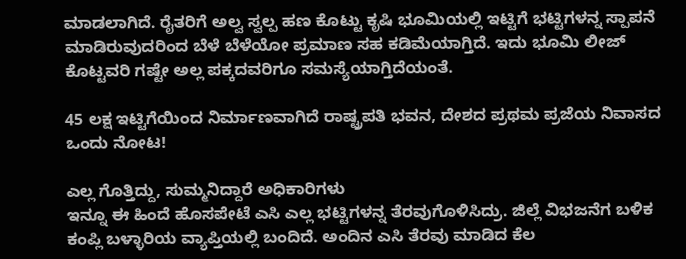ಮಾಡಲಾಗಿದೆ. ರೈತರಿಗೆ ಅಲ್ವ ಸ್ವಲ್ಪ ಹಣ ಕೊಟ್ಟು ಕೃಷಿ ಭೂಮಿಯಲ್ಲಿ ಇಟ್ಟಿಗೆ ಭಟ್ಟಿಗಳನ್ನ ಸ್ಪಾಪನೆ ಮಾಡಿರುವುದರಿಂದ ಬೆಳೆ ಬೆಳೆಯೋ ಪ್ರಮಾಣ ಸಹ ಕಡಿಮೆಯಾಗ್ತಿದೆ. ಇದು ಭೂಮಿ ಲೀಜ್ ಕೊಟ್ಟವರಿ ಗಷ್ಟೇ ಅಲ್ಲ ಪಕ್ಕದವರಿಗೂ ಸಮಸ್ಯೆಯಾಗ್ತಿದೆಯಂತೆ.

45 ಲಕ್ಷ ಇಟ್ಟಿಗೆಯಿಂದ ನಿರ್ಮಾಣವಾಗಿದೆ ರಾಷ್ಟ್ರಪತಿ ಭವನ, ದೇಶದ ಪ್ರಥಮ ಪ್ರಜೆಯ ನಿವಾಸದ ಒಂದು ನೋಟ!

ಎಲ್ಲ ಗೊತ್ತಿದ್ದು, ಸುಮ್ಮನಿದ್ದಾರೆ ಅಧಿಕಾರಿಗಳು
ಇನ್ನೂ ಈ ಹಿಂದೆ ಹೊಸಪೇಟೆ ಎಸಿ ಎಲ್ಲ ಭಟ್ಟಿಗಳನ್ನ ತೆರವುಗೊಳಿಸಿದ್ರು. ಜಿಲ್ಲೆ ವಿಭಜನೆಗ ಬಳಿಕ ಕಂಪ್ಲಿ ಬಳ್ಳಾರಿಯ ವ್ಯಾಪ್ತಿಯಲ್ಲಿ ಬಂದಿದೆ. ಅಂದಿನ ಎಸಿ ತೆರವು ಮಾಡಿದ ಕೆಲ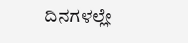ದಿನಗಳಲ್ಲೇ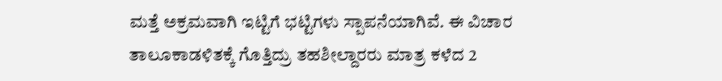ಮತ್ತೆ ಅಕ್ರಮವಾಗಿ ಇಟ್ಟಿಗೆ ಭಟ್ಟಿಗಳು ಸ್ಪಾಪನೆಯಾಗಿವೆ. ಈ ವಿಚಾರ ತಾಲೂಕಾಡಳಿತಕ್ಕೆ ಗೊತ್ತಿದ್ರು ತಹಶೀಲ್ದಾರರು ಮಾತ್ರ ಕಳೆದ 2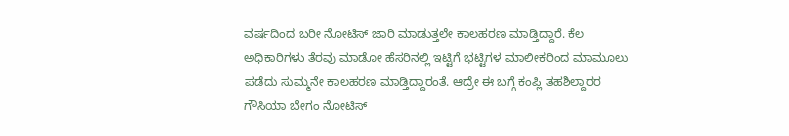ವರ್ಷದಿಂದ ಬರೀ ನೋಟಿಸ್ ಜಾರಿ ಮಾಡುತ್ತಲೇ ಕಾಲಹರಣ ಮಾಡ್ತಿದ್ದಾರೆ. ಕೆಲ ಅಧಿಕಾರಿಗಳು ತೆರವು ಮಾಡೋ ಹೆಸರಿನಲ್ಲಿ ಇಟ್ಟಿಗೆ ಭಟ್ಟಿಗಳ ಮಾಲೀಕರಿಂದ ಮಾಮೂಲು ಪಡೆದು ಸುಮ್ಮನೇ ಕಾಲಹರಣ ಮಾಡ್ತಿದ್ದಾರಂತೆ. ಆದ್ರೇ ಈ ಬಗ್ಗೆ ಕಂಪ್ಲಿ ತಹಶಿಲ್ದಾರರ ಗೌಸಿಯಾ ಬೇಗಂ ನೋಟಿಸ್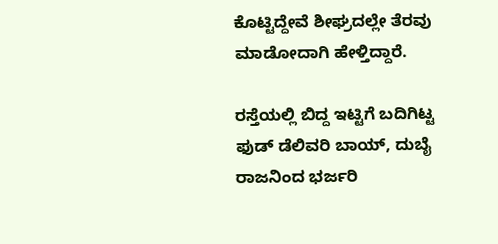ಕೊಟ್ಟಿದ್ದೇವೆ ಶೀಘ್ರದಲ್ಲೇ ತೆರವು ಮಾಡೋದಾಗಿ ಹೇಳ್ತಿದ್ದಾರೆ.

ರಸ್ತೆಯಲ್ಲಿ ಬಿದ್ದ ಇಟ್ಟಿಗೆ ಬದಿಗಿಟ್ಟ ಫುಡ್ ಡೆಲಿವರಿ ಬಾಯ್, ದುಬೈ ರಾಜನಿಂದ ಭರ್ಜರಿ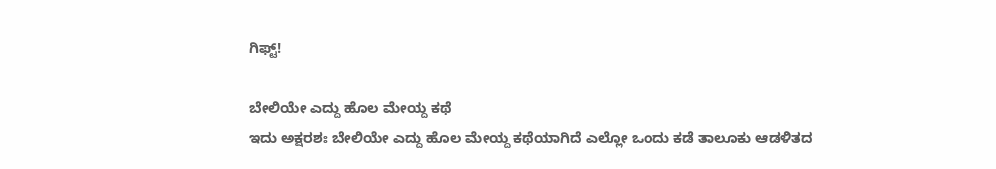ಗಿಫ್ಟ್!

ಬೇಲಿಯೇ ಎದ್ದು ಹೊಲ ಮೇಯ್ದ ಕಥೆ
ಇದು ಅಕ್ಷರಶಃ ಬೇಲಿಯೇ ಎದ್ದು ಹೊಲ ಮೇಯ್ದ ಕಥೆಯಾಗಿದೆ ಎಲ್ಲೋ ಒಂದು ಕಡೆ ತಾಲೂಕು ಆಡಳಿತದ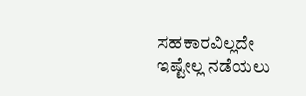ಸಹಕಾರವಿಲ್ಲದೇ ಇಷ್ಟೇಲ್ಲ ನಡೆಯಲು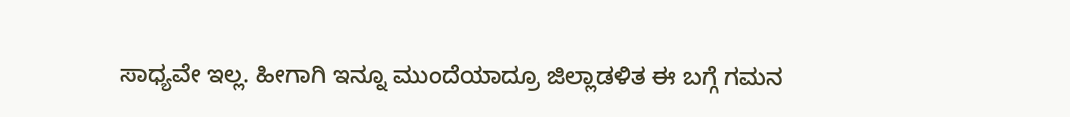ಸಾಧ್ಯವೇ ಇಲ್ಲ. ಹೀಗಾಗಿ ಇನ್ನೂ ಮುಂದೆಯಾದ್ರೂ ಜಿಲ್ಲಾಡಳಿತ ಈ ಬಗ್ಗೆ ಗಮನ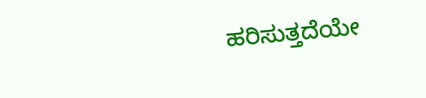ಹರಿಸುತ್ತದೆಯೇ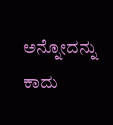ಅನ್ನೋದನ್ನು ಕಾದು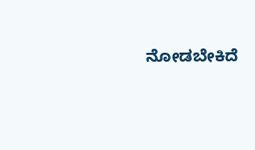ನೋಡಬೇಕಿದೆ